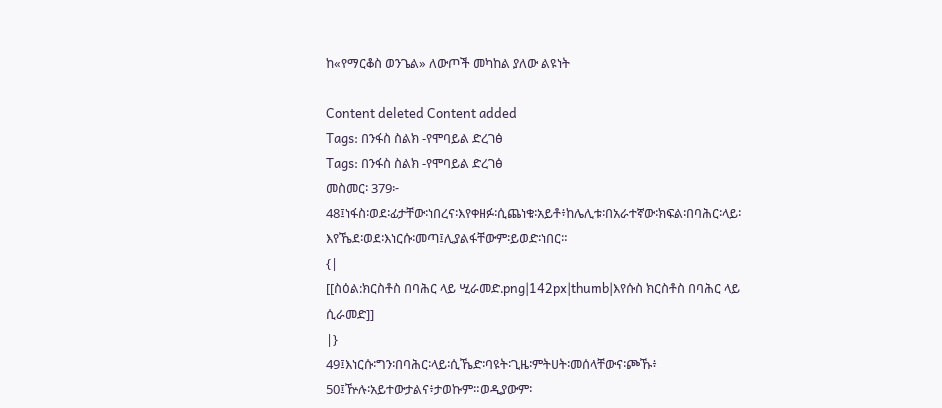ከ«የማርቆስ ወንጌል» ለውጦች መካከል ያለው ልዩነት

Content deleted Content added
Tags: በንፋስ ስልክ -የሞባይል ድረገፅ
Tags: በንፋስ ስልክ -የሞባይል ድረገፅ
መስመር፡ 379፦
48፤ነፋስ፡ወደ፡ፊታቸው፡ነበረና፡እየቀዘፉ፡ሲጨነቁ፡አይቶ፥ከሌሊቱ፡በአራተኛው፡ክፍል፡በባሕር፡ላይ፡
እየኼደ፡ወደ፡እነርሱ፡መጣ፤ሊያልፋቸውም፡ይወድ፡ነበር።
{|
[[ስዕል:ክርስቶስ በባሕር ላይ ሢራመድ.png|142px|thumb|እየሱስ ክርስቶስ በባሕር ላይ ሲራመድ]]
|}
49፤እነርሱ፡ግን፡በባሕር፡ላይ፡ሲኼድ፡ባዩት፡ጊዜ፡ምትሀት፡መሰላቸውና፡ጮኹ፥
50፤ዅሉ፡አይተውታልና፥ታወኩም።ወዲያውም፡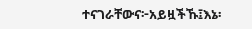ተናገራቸውና፦አይዟችኹ፤እኔ፡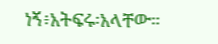ነኝ፥አትፍሩ፡አላቸው።